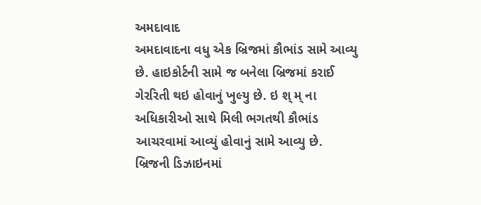અમદાવાદ
અમદાવાદના વધુ એક બ્રિજમાં કૌભાંડ સામે આવ્યુ છે. હાઇકોર્ટની સામે જ બનેલા બ્રિજમાં કરાઈ ગેરરિતી થઇ હોવાનું ખુલ્યુ છે. ઇ શ્ મ્ ના અધિકારીઓ સાથે મિલી ભગતથી કૌભાંડ આચરવામાં આવ્યું હોવાનું સામે આવ્યુ છે. બ્રિજની ડિઝાઇનમાં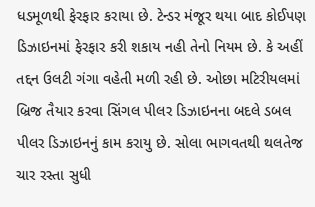ધડમૂળથી ફેરફાર કરાયા છે. ટેન્ડર મંજૂર થયા બાદ કોઈપણ ડિઝાઇનમાં ફેરફાર કરી શકાય નહી તેનો નિયમ છે. કે અહીં તદ્દન ઉલટી ગંગા વહેતી મળી રહી છે. ઓછા મટિરીયલમાં બ્રિજ તૈયાર કરવા સિંગલ પીલર ડિઝાઇનના બદલે ડબલ પીલર ડિઝાઇનનું કામ કરાયુ છે. સોલા ભાગવતથી થલતેજ ચાર રસ્તા સુધી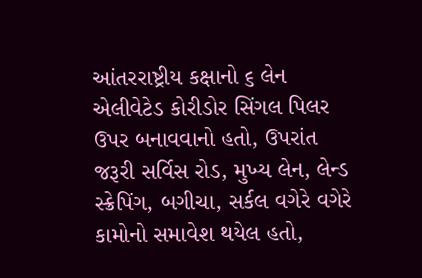આંતરરાષ્ટ્રીય કક્ષાનો ૬ લેન એલીવેટેડ કોરીડોર સિંગલ પિલર ઉપર બનાવવાનો હતો, ઉપરાંત જરૂરી સર્વિસ રોડ, મુખ્ય લેન, લેન્ડ સ્ક્રેપિંગ, બગીચા, સર્કલ વગેરે વગેરે કામોનો સમાવેશ થયેલ હતો,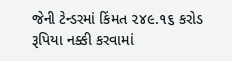જેની ટેન્ડરમાં કિંમત ૨૪૯.૧૬ કરોડ રૂપિયા નક્કી કરવામાં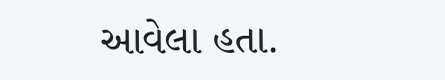આવેલા હતા.